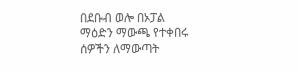በደቡብ ወሎ በኦፓል ማዕድን ማውጫ የተቀበሩ ሰዎችን ለማውጣት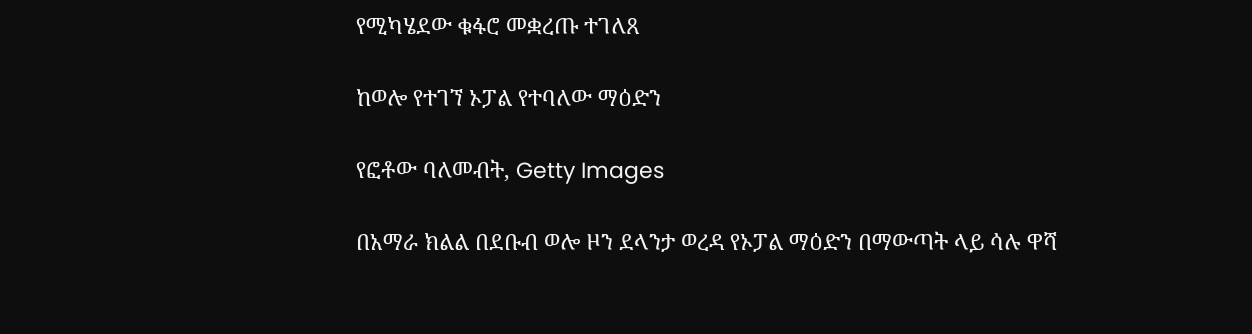የሚካሄደው ቁፋሮ መቋረጡ ተገለጸ

ከወሎ የተገኘ ኦፓል የተባለው ማዕድን

የፎቶው ባለመብት, Getty Images

በአማራ ክልል በደቡብ ወሎ ዞን ደላንታ ወረዳ የኦፓል ማዕድን በማውጣት ላይ ሳሉ ዋሻ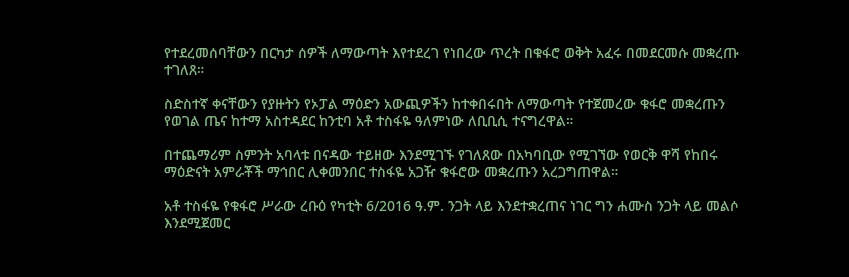የተደረመሰባቸውን በርካታ ሰዎች ለማውጣት እየተደረገ የነበረው ጥረት በቁፋሮ ወቅት አፈሩ በመደርመሱ መቋረጡ ተገለጸ።

ስድስተኛ ቀናቸውን የያዙትን የኦፓል ማዕድን አውጪዎችን ከተቀበሩበት ለማውጣት የተጀመረው ቁፋሮ መቋረጡን የወገል ጤና ከተማ አስተዳደር ከንቲባ አቶ ተስፋዬ ዓለምነው ለቢቢሲ ተናግረዋል።

በተጨማሪም ስምንት አባላቱ በናዳው ተይዘው እንደሚገኙ የገለጸው በአካባቢው የሚገኘው የወርቅ ዋሻ የከበሩ ማዕድናት አምራቾች ማኅበር ሊቀመንበር ተስፋዬ አጋዥ ቁፋሮው መቋረጡን አረጋግጠዋል።

አቶ ተስፋዬ የቁፋሮ ሥራው ረቡዕ የካቲት 6/2016 ዓ.ም. ንጋት ላይ እንደተቋረጠና ነገር ግን ሐሙስ ንጋት ላይ መልሶ እንደሚጀመር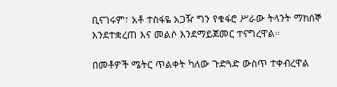ቢናገሩም፣ አቶ ተስፋዬ አጋዥ ግን የቁፋሮ ሥራው ትላንት ማክሰኞ እንደተቋረጠ እና መልሶ እንደማይጀመር ተናግረዋል።

በመቶዎች ሜትር ጥልቀት ካለው ጉድጓድ ውስጥ ተቀብረዋል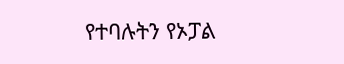የተባሉትን የኦፓል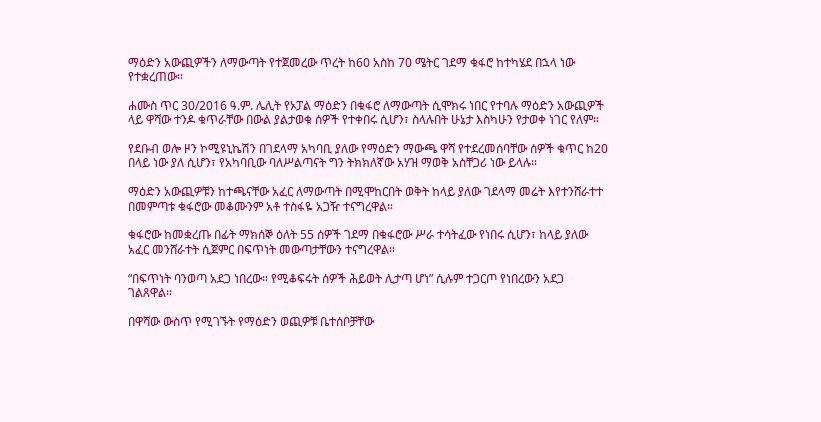ማዕድን አውጪዎችን ለማውጣት የተጀመረው ጥረት ከ60 አስከ 70 ሜትር ገደማ ቁፋሮ ከተካሄደ በኋላ ነው የተቋረጠው።

ሐሙስ ጥር 30/2016 ዓ.ም. ሌሊት የኦፓል ማዕድን በቁፋሮ ለማውጣት ሲሞክሩ ነበር የተባሉ ማዕድን አውጪዎች ላይ ዋሻው ተንዶ ቁጥራቸው በውል ያልታወቁ ሰዎች የተቀበሩ ሲሆን፣ ስላሉበት ሁኔታ እስካሁን የታወቀ ነገር የለም።

የደቡብ ወሎ ዞን ኮሚዩኒኬሽን በገደላማ አካባቢ ያለው የማዕድን ማውጫ ዋሻ የተደረመሰባቸው ሰዎች ቁጥር ከ20 በላይ ነው ያለ ሲሆን፣ የአካባቢው ባለሥልጣናት ግን ትክክለኛው አሃዝ ማወቅ አስቸጋሪ ነው ይላሉ።

ማዕድን አውጪዎቹን ከተጫናቸው አፈር ለማውጣት በሚሞከርበት ወቅት ከላይ ያለው ገደላማ መሬት እየተንሸራተተ በመምጣቱ ቁፋሮው መቆሙንም አቶ ተስፋዬ አጋዥ ተናግረዋል።

ቁፋሮው ከመቋረጡ በፊት ማክሰኞ ዕለት 55 ሰዎች ገደማ በቁፋሮው ሥራ ተሳትፈው የነበሩ ሲሆን፣ ከላይ ያለው አፈር መንሸራተት ሲጀምር በፍጥነት መውጣታቸውን ተናግረዋል።

“በፍጥነት ባንወጣ አደጋ ነበረው። የሚቆፍሩት ሰዎች ሕይወት ሊታጣ ሆነ” ሲሉም ተጋርጦ የነበረውን አደጋ ገልጸዋል።

በዋሻው ውስጥ የሚገኙት የማዕድን ወጪዎቹ ቤተሰቦቻቸው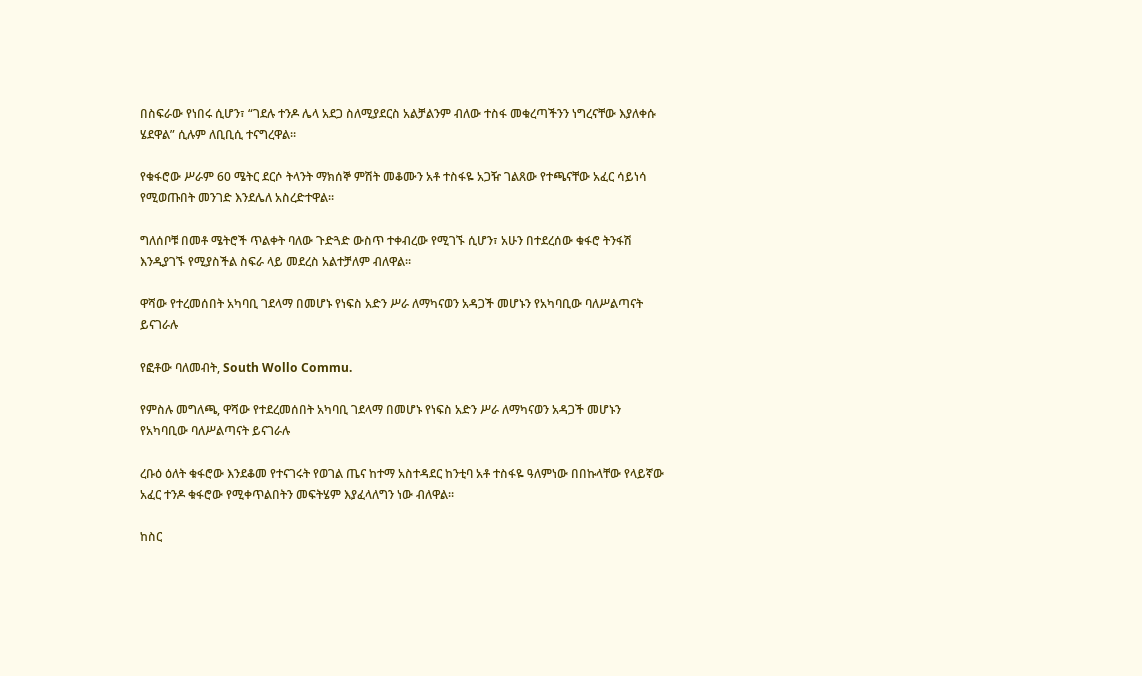በስፍራው የነበሩ ሲሆን፣ “ገደሉ ተንዶ ሌላ አደጋ ስለሚያደርስ አልቻልንም ብለው ተስፋ መቁረጣችንን ነግረናቸው እያለቀሱ ሄደዋል” ሲሉም ለቢቢሲ ተናግረዋል።

የቁፋሮው ሥራም 60 ሜትር ደርሶ ትላንት ማክሰኞ ምሽት መቆሙን አቶ ተስፋዬ አጋዥ ገልጸው የተጫናቸው አፈር ሳይነሳ የሚወጡበት መንገድ እንደሌለ አስረድተዋል።

ግለሰቦቹ በመቶ ሜትሮች ጥልቀት ባለው ጉድጓድ ውስጥ ተቀብረው የሚገኙ ሲሆን፣ አሁን በተደረሰው ቁፋሮ ትንፋሽ እንዲያገኙ የሚያስችል ስፍራ ላይ መደረስ አልተቻለም ብለዋል።

ዋሻው የተረመሰበት አካባቢ ገደላማ በመሆኑ የነፍስ አድን ሥራ ለማካናወን አዳጋች መሆኑን የአካባቢው ባለሥልጣናት ይናገራሉ

የፎቶው ባለመብት, South Wollo Commu.

የምስሉ መግለጫ, ዋሻው የተደረመሰበት አካባቢ ገደላማ በመሆኑ የነፍስ አድን ሥራ ለማካናወን አዳጋች መሆኑን የአካባቢው ባለሥልጣናት ይናገራሉ

ረቡዕ ዕለት ቁፋሮው እንደቆመ የተናገሩት የወገል ጤና ከተማ አስተዳደር ከንቲባ አቶ ተስፋዬ ዓለምነው በበኩላቸው የላይኛው አፈር ተንዶ ቁፋሮው የሚቀጥልበትን መፍትሄም እያፈላለግን ነው ብለዋል።

ከስር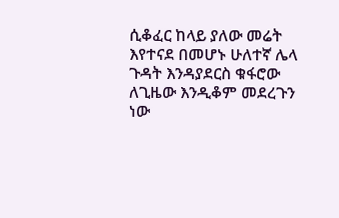ሲቆፈር ከላይ ያለው መሬት እየተናደ በመሆኑ ሁለተኛ ሌላ ጉዳት እንዳያደርስ ቁፋሮው ለጊዜው እንዲቆም መደረጉን ነው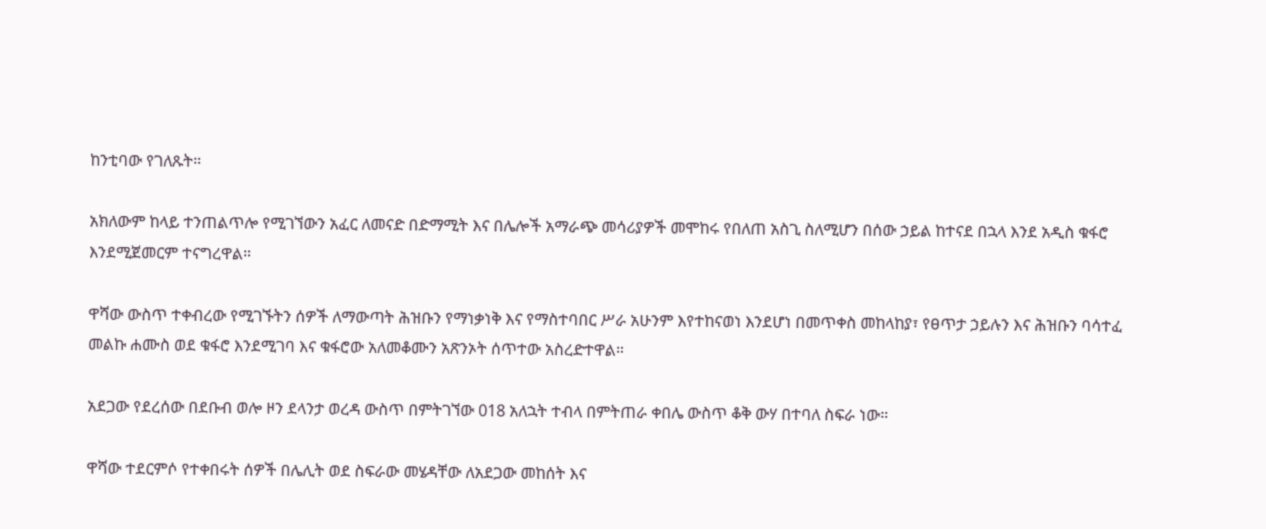ከንቲባው የገለጹት።

አክለውም ከላይ ተንጠልጥሎ የሚገኘውን አፈር ለመናድ በድማሚት እና በሌሎች አማራጭ መሳሪያዎች መሞከሩ የበለጠ አስጊ ስለሚሆን በሰው ኃይል ከተናደ በኋላ እንደ አዲስ ቁፋሮ እንደሚጀመርም ተናግረዋል።

ዋሻው ውስጥ ተቀብረው የሚገኙትን ሰዎች ለማውጣት ሕዝቡን የማነቃነቅ እና የማስተባበር ሥራ አሁንም እየተከናወነ እንደሆነ በመጥቀስ መከላከያ፣ የፀጥታ ኃይሉን እና ሕዝቡን ባሳተፈ መልኩ ሐሙስ ወደ ቁፋሮ እንደሚገባ እና ቁፋሮው አለመቆሙን አጽንኦት ሰጥተው አስረድተዋል።

አደጋው የደረሰው በደቡብ ወሎ ዞን ደላንታ ወረዳ ውስጥ በምትገኘው 018 አለኋት ተብላ በምትጠራ ቀበሌ ውስጥ ቆቅ ውሃ በተባለ ስፍራ ነው።

ዋሻው ተደርምሶ የተቀበሩት ሰዎች በሌሊት ወደ ስፍራው መሄዳቸው ለአደጋው መከሰት እና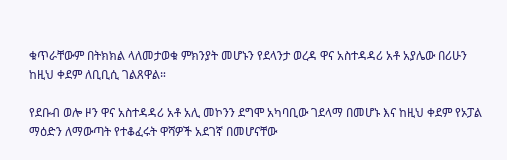ቁጥራቸውም በትክክል ላለመታወቁ ምክንያት መሆኑን የደላንታ ወረዳ ዋና አስተዳዳሪ አቶ አያሌው በሪሁን ከዚህ ቀደም ለቢቢሲ ገልጸዋል።

የደቡብ ወሎ ዞን ዋና አስተዳዳሪ አቶ አሊ መኮንን ደግሞ አካባቢው ገደላማ በመሆኑ እና ከዚህ ቀደም የኦፓል ማዕድን ለማውጣት የተቆፈሩት ዋሻዎች አደገኛ በመሆናቸው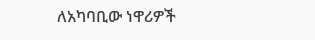ለአካባቢው ነዋሪዎች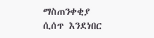ማስጠንቀቂያ ሲሰጥ እንደነበር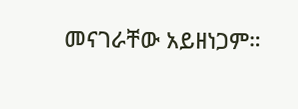መናገራቸው አይዘነጋም።